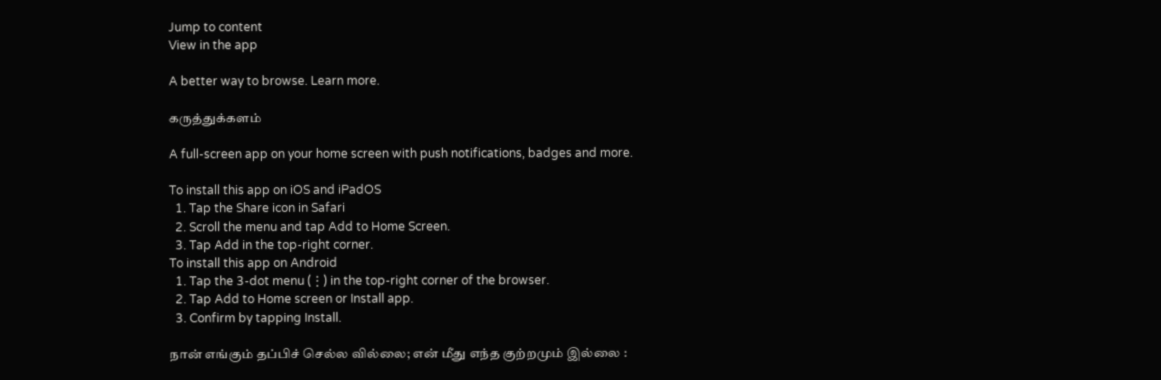Jump to content
View in the app

A better way to browse. Learn more.

கருத்துக்களம்

A full-screen app on your home screen with push notifications, badges and more.

To install this app on iOS and iPadOS
  1. Tap the Share icon in Safari
  2. Scroll the menu and tap Add to Home Screen.
  3. Tap Add in the top-right corner.
To install this app on Android
  1. Tap the 3-dot menu (⋮) in the top-right corner of the browser.
  2. Tap Add to Home screen or Install app.
  3. Confirm by tapping Install.

நான் எங்கும் தப்பிச் செல்ல வில்லை; என் மீது எந்த குற்றமும் இல்லை :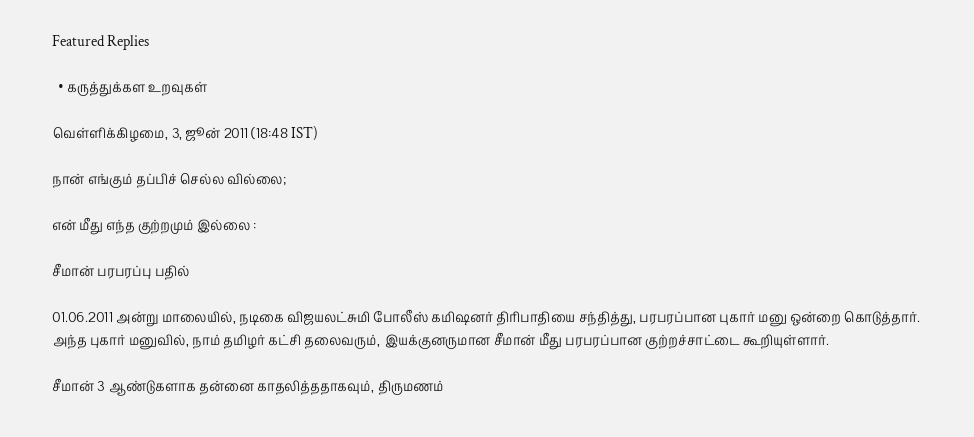Featured Replies

  • கருத்துக்கள உறவுகள்

வெள்ளிக்கிழமை, 3, ஜூன் 2011 (18:48 IST)

நான் எங்கும் தப்பிச் செல்ல வில்லை;

என் மீது எந்த குற்றமும் இல்லை :

சீமான் பரபரப்பு பதில்

01.06.2011 அன்று மாலையில், நடிகை விஜயலட்சுமி போலீஸ் கமிஷனர் திரிபாதியை சந்தித்து, பரபரப்பான புகார் மனு ஒன்றை கொடுத்தார். அந்த புகார் மனுவில், நாம் தமிழர் கட்சி தலைவரும், இயக்குனருமான சீமான் மீது பரபரப்பான குற்றச்சாட்டை கூறியுள்ளார்.

சீமான் 3 ஆண்டுகளாக தன்னை காதலித்ததாகவும், திருமணம்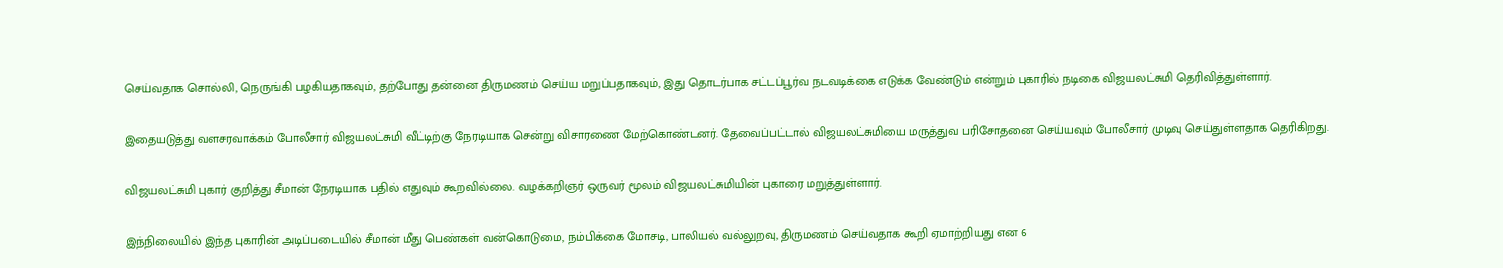செய்வதாக சொல்லி, நெருங்கி பழகியதாகவும், தற்போது தன்னை திருமணம் செய்ய மறுப்பதாகவும், இது தொடர்பாக சட்டப்பூர்வ நடவடிக்கை எடுக்க வேண்டும் என்றும் புகாரில் நடிகை விஜயலட்சுமி தெரிவித்துள்ளார்.

இதையடுத்து வளசரவாக்கம் போலீசார் விஜயலட்சுமி வீட்டிற்கு நேரடியாக சென்று விசாரணை மேற்கொண்டனர். தேவைப்பட்டால் விஜயலட்சுமியை மருத்துவ பரிசோதனை செய்யவும் போலீசார் முடிவு செய்துள்ளதாக தெரிகிறது.

விஜயலட்சுமி புகார் குறித்து சீமான் நேரடியாக பதில் எதுவும் கூறவில்லை. வழக்கறிஞர் ஒருவர் மூலம் விஜயலட்சுமியின் புகாரை மறுத்துள்ளார்.

இந்நிலையில் இந்த புகாரின் அடிப்படையில் சீமான் மீது பெண்கள் வன்கொடுமை, நம்பிக்கை மோச‌டி, பாலியல் வல்லுறவு, திருமணம் செய்வதாக கூறி ஏமாற்றியது என 6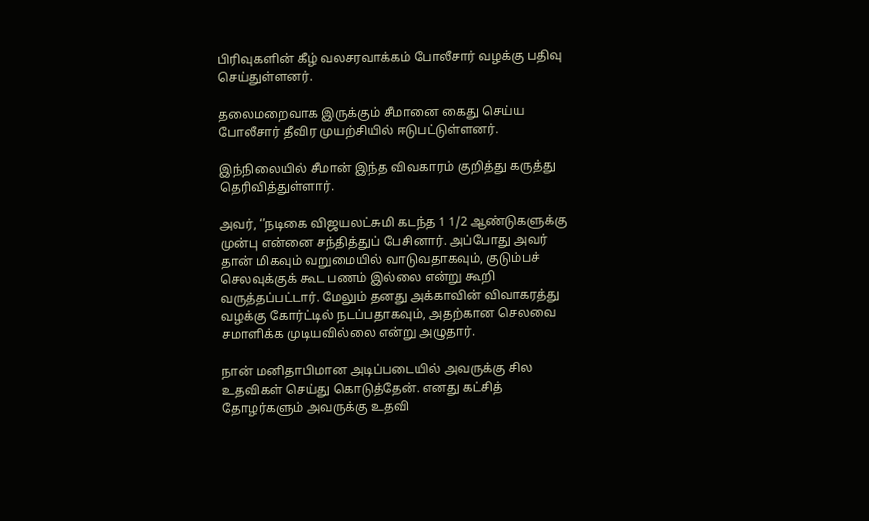பிரிவுகளின் கீழ் வலசரவாக்கம் போலீசார் வழக்கு பதிவு செய்துள்ளனர்.

தலைமறைவாக இருக்கும் சீமானை கைது செய்ய போலீசார் தீவிர முயற்சியில் ஈடுபட்டுள்ளனர்.

இந்நிலையில் சீமான் இந்த விவகாரம் குறித்து கருத்து தெரிவித்துள்ளார்.

அவர், ‘’நடிகை விஜயலட்சுமி கடந்த 1 1/2 ஆண்டுகளுக்கு முன்பு என்னை சந்தித்துப் பேசினார். அப்போது அவர் தான் மிகவும் வறுமையில் வாடுவதாகவும், குடும்பச் செலவுக்குக் கூட பணம் இல்லை என்று கூறி வருத்தப்பட்டார். மேலும் தனது அக்காவின் விவாகரத்து வழக்கு கோர்ட்டில் நடப்பதாகவும், அதற்கான செலவை சமாளிக்க முடியவில்லை என்று அழுதார்.

நான் மனிதாபிமான அடிப்படையில் அவருக்கு சில உதவிகள் செய்து கொடுத்தேன். எனது கட்சித் தோழர்களும் அவருக்கு உதவி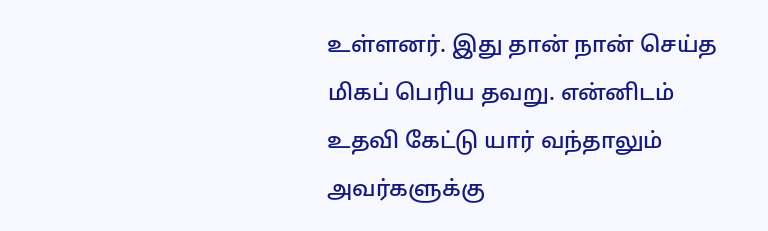உள்ளனர். இது தான் நான் செய்த மிகப் பெரிய தவறு. என்னிடம் உதவி கேட்டு யார் வந்தாலும் அவர்களுக்கு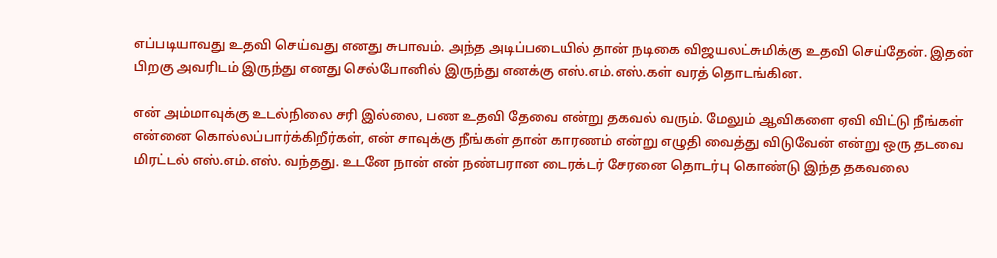எப்படியாவது உதவி செய்வது எனது சுபாவம். அந்த அடிப்படையில் தான் நடிகை விஜயலட்சுமிக்கு உதவி செய்தேன். இதன் பிறகு அவரிடம் இருந்து எனது செல்போனில் இருந்து எனக்கு எஸ்.எம்.எஸ்.கள் வரத் தொடங்கின.

என் அம்மாவுக்கு உடல்நிலை சரி இல்லை, பண உதவி தேவை என்று தகவல் வரும். மேலும் ஆவிகளை ஏவி விட்டு நீங்கள் என்னை கொல்லப்பார்க்கிறீர்கள், என் சாவுக்கு நீங்கள் தான் காரணம் என்று எழுதி வைத்து விடுவேன் என்று ஒரு தடவை மிரட்டல் எஸ்.எம்.எஸ். வந்தது. உடனே நான் என் நண்பரான டைரக்டர் சேரனை தொடர்பு கொண்டு இந்த தகவலை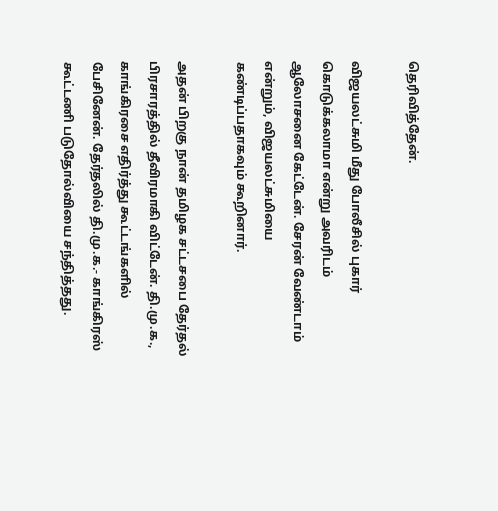தெரிவித்தேன்.

விஜயலட்சுமி மீது போலீசில் புகார் கொடுக்கலாமா என்று அவரிடம் ஆலோசனை கேட்டேன். சேரன் வேண்டாம் என்றும், விஜயலட்சுமியை கண்டிப்பதாகவும் கூறினார்.

அதன் பிறகு நான் தமிழக சட்டசபை தேர்தல் பிரசாரத்தில் தீவிரமாகி விட்டேன். தி.மு.க., காங்கிரசை எதிர்த்து கூட்டங்களில் பேசினேன். தேர்தலில் தி.மு.க.- காங்கிரஸ் கூட்டணி படுதோல்வியை சந்தித்தது.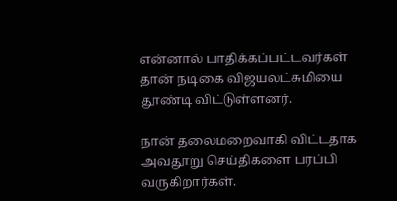என்னால் பாதிக்கப்பட்டவர்கள் தான் நடிகை விஜயலட்சுமியை தூண்டி விட்டுள்ளனர்.

நான் தலைமறைவாகி விட்டதாக அவதூறு செய்திகளை பரப்பி வருகிறார்கள்.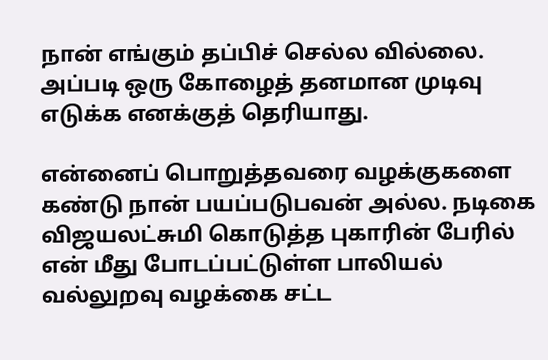நான் எங்கும் தப்பிச் செல்ல வில்லை. அப்படி ஒரு கோழைத் தனமான முடிவு எடுக்க எனக்குத் தெரியாது.

என்னைப் பொறுத்தவரை வழக்குகளை கண்டு நான் பயப்படுபவன் அல்ல. நடிகை விஜயலட்சுமி கொடுத்த புகாரின் பேரில் என் மீது போடப்பட்டுள்ள பாலியல் வல்லுறவு வழக்கை சட்ட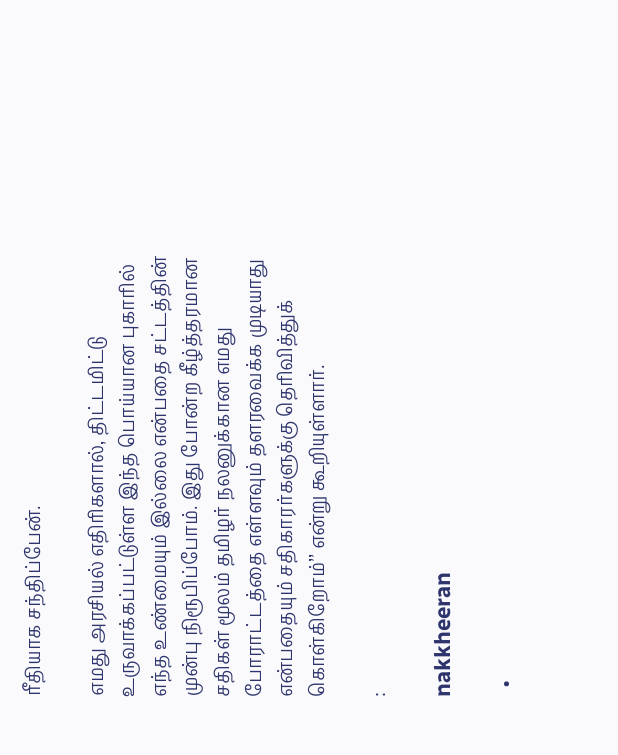ரீதியாக சந்திப்பேன்.

எமது அரசியல் எதிரிகளால், திட்டமிட்டு உருவாக்கப்பட்டுள்ள இந்த பொய்யான புகாரில் எந்த உண்மையும் இல்லை என்பதை சட்டத்தின் முன்பு நிரூபிப்போம். இது போன்ற கீழ்த்தரமான சதிகள் மூலம் தமிழர் நலனுக்கான எமது போராட்டத்தை எள்ளவும் தளரவைக்க முடியாது என்பதையும் சதிகாரர்களுக்கு தெரிவித்துக் கொள்கிறோம்’’ என்று கூறியுள்ளார்.

:

nakkheeran

  •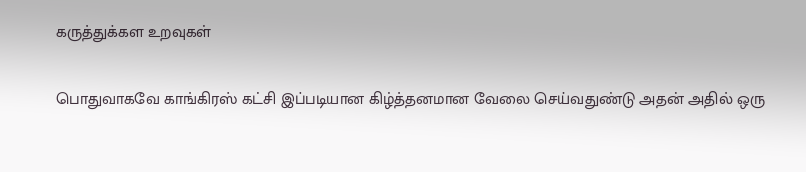கருத்துக்கள உறவுகள்

பொதுவாகவே காங்கிரஸ் கட்சி இப்படியான கிழ்த்தனமான வேலை செய்வதுண்டு அதன் அதில் ஒரு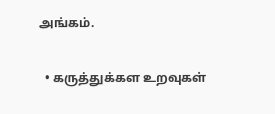அங்கம்.

  • கருத்துக்கள உறவுகள்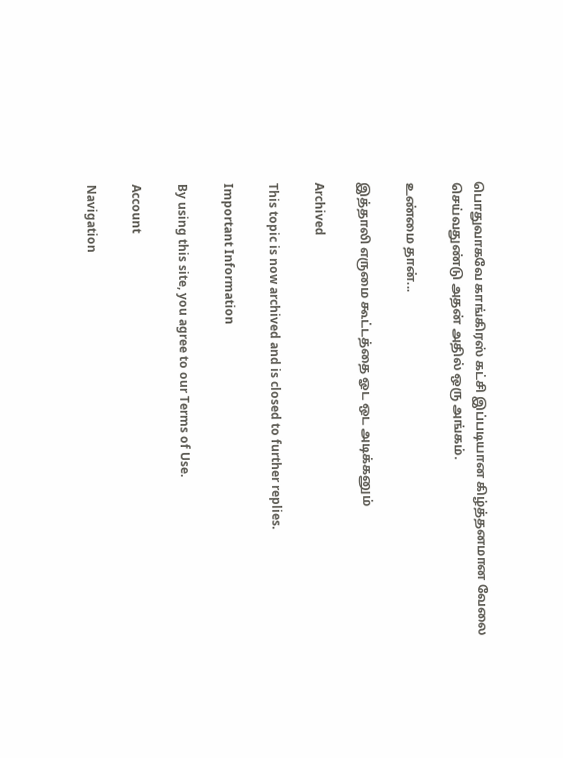பொதுவாகவே காங்கிரஸ் கட்சி இப்படியான கிழ்த்தனமான வேலை செய்வதுண்டு அதன் அதில் ஒரு அங்கம்.

உண்மை தான்...

இத்தாலி எருமை கூட்டத்தை ஓட ஒட அடிக்கனும்

Archived

This topic is now archived and is closed to further replies.

Important Information

By using this site, you agree to our Terms of Use.

Account

Navigation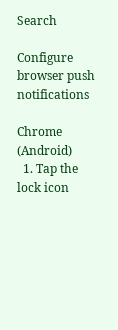Search

Configure browser push notifications

Chrome (Android)
  1. Tap the lock icon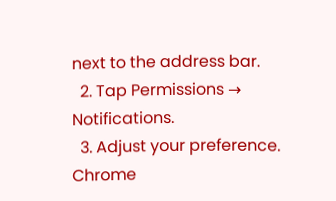next to the address bar.
  2. Tap Permissions → Notifications.
  3. Adjust your preference.
Chrome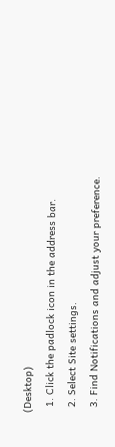(Desktop)
  1. Click the padlock icon in the address bar.
  2. Select Site settings.
  3. Find Notifications and adjust your preference.